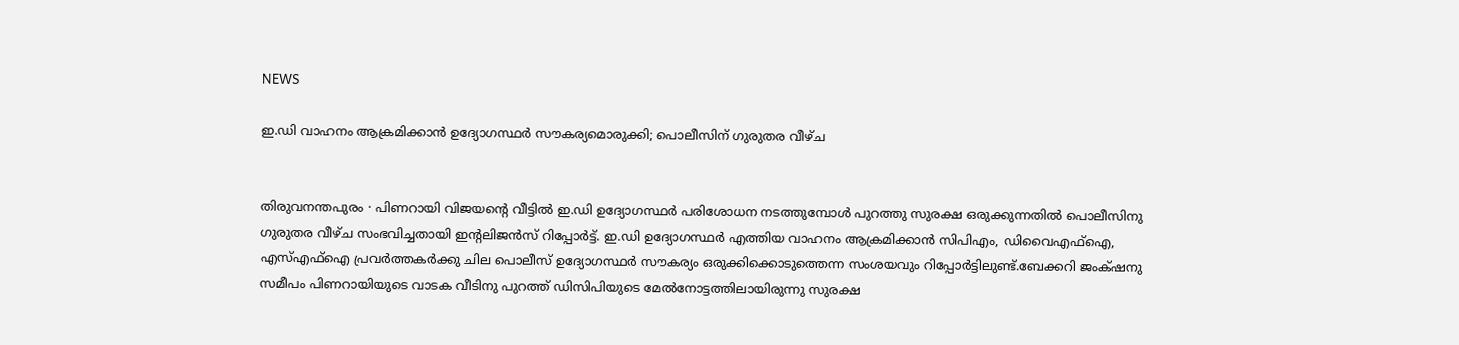NEWS

ഇ.ഡി വാഹനം ആക്രമിക്കാൻ ഉദ്യോഗസ്ഥർ സൗകര്യമൊരുക്കി; പൊലീസിന് ഗുരുതര വീഴ്ച


തിരുവനന്തപുരം ∙ പിണറായി വിജയന്റെ വീട്ടിൽ ഇ.ഡി ഉദ്യോഗസ്ഥർ പരിശോധന നടത്തുമ്പോൾ പുറത്തു സുരക്ഷ ഒരുക്കുന്നതിൽ പൊലീസിനു ഗുരുതര വീഴ്ച സംഭവിച്ചതായി ഇന്റലിജൻസ് റിപ്പോർട്ട്. ഇ.ഡി ഉദ്യോഗസ്ഥർ എത്തിയ വാഹനം ആക്രമിക്കാൻ സിപിഎം, ഡിവൈഎഫ്ഐ, എസ്എഫ്ഐ പ്രവർത്തകർക്കു ചില പൊലീസ് ഉദ്യോഗസ്ഥർ‍ സൗകര്യം ഒരുക്കിക്കൊടുത്തെന്ന സംശയവും റിപ്പോർട്ടിലുണ്ട്.ബേക്കറി ജംക്‌ഷനു സമീപം പിണറായിയുടെ വാടക വീടിനു പുറത്ത് ഡിസിപിയുടെ മേൽനോട്ടത്തിലായിരുന്നു സുരക്ഷ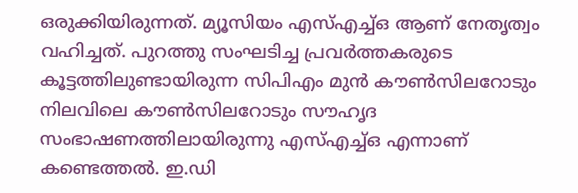ഒരുക്കിയിരുന്നത്. മ്യൂസിയം എസ്എച്ച്ഒ ആണ് നേതൃത്വം വഹിച്ചത്. പുറത്തു സംഘടിച്ച പ്രവർത്തകരുടെ കൂട്ടത്തിലുണ്ടായിരുന്ന സിപിഎം മുൻ കൗൺസിലറോടും നിലവിലെ കൗൺസിലറോടും സൗഹൃദ സംഭാഷണത്തിലായിരുന്നു എസ്എച്ച്ഒ എന്നാണ് കണ്ടെത്തൽ. ഇ.ഡി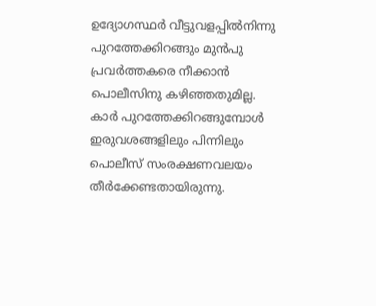ഉദ്യോഗസ്ഥർ വീട്ടുവളപ്പിൽനിന്നു പുറത്തേക്കിറങ്ങും മുൻപു പ്രവർത്തകരെ നീക്കാൻ പൊലീസിനു കഴിഞ്ഞതുമില്ല. കാർ പുറത്തേക്കിറങ്ങുമ്പോൾ ഇരുവശങ്ങളിലും പിന്നിലും പൊലീസ് സംരക്ഷണവലയം തീർക്കേണ്ടതായിരുന്നു.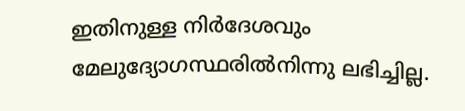ഇതിനുള്ള നിർദേശവും മേലുദ്യോഗസ്ഥരിൽനിന്നു ലഭിച്ചില്ല.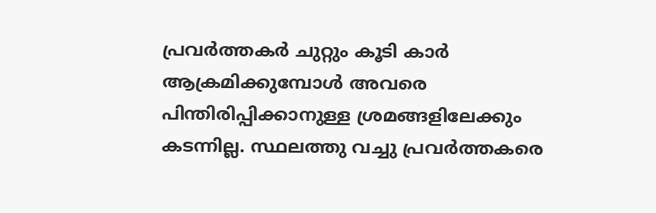പ്രവർത്തകർ ചുറ്റും കൂടി കാർ ആക്രമിക്കുമ്പോൾ അവരെ പിന്തിരിപ്പിക്കാനുള്ള ശ്രമങ്ങളിലേക്കും കടന്നില്ല. സ്ഥലത്തു വച്ചു പ്രവർത്തകരെ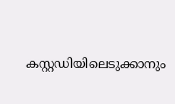കസ്റ്റഡിയിലെടുക്കാനും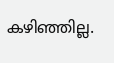കഴിഞ്ഞില്ല.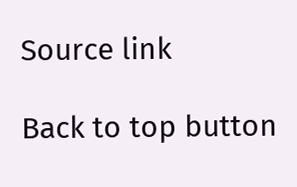Source link

Back to top button